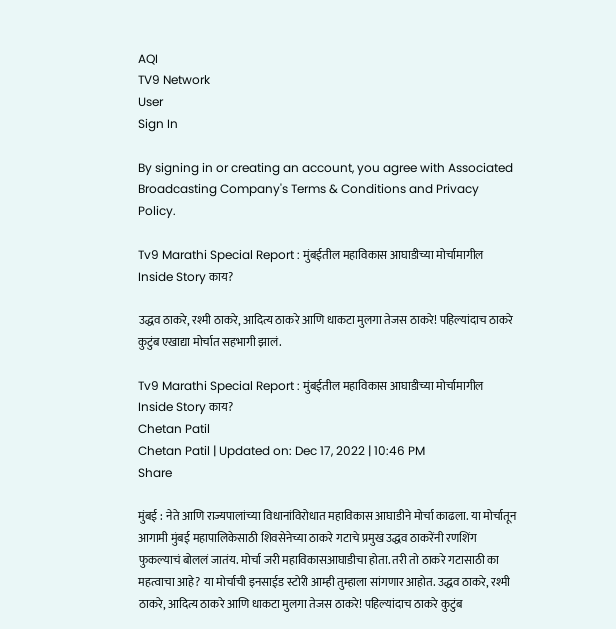AQI
TV9 Network
User
Sign In

By signing in or creating an account, you agree with Associated Broadcasting Company's Terms & Conditions and Privacy Policy.

Tv9 Marathi Special Report : मुंबईतील महाविकास आघाडीच्या मोर्चामागील Inside Story काय?

उद्धव ठाकरे, रश्मी ठाकरे, आदित्य ठाकरे आणि धाकटा मुलगा तेजस ठाकरे! पहिल्यांदाच ठाकरे कुटुंब एखाद्या मोर्चात सहभागी झालं.

Tv9 Marathi Special Report : मुंबईतील महाविकास आघाडीच्या मोर्चामागील Inside Story काय?
Chetan Patil
Chetan Patil | Updated on: Dec 17, 2022 | 10:46 PM
Share

मुंबई : नेते आणि राज्यपालांच्या विधानांविरोधात महाविकास आघाडीने मोर्चा काढला. या मोर्चातून आगामी मुंबई महापालिकेसाठी शिवसेनेच्या ठाकरे गटाचे प्रमुख उद्धव ठाकरेंनी रणशिंग फुकल्याचं बोललं जातंय. मोर्चा जरी महाविकासआघाडीचा होता. तरी तो ठाकरे गटासाठी का महत्वाचा आहे? या मोर्चाची इनसाईड स्टोरी आम्ही तुम्हाला सांगणार आहोत. उद्धव ठाकरे, रश्मी ठाकरे, आदित्य ठाकरे आणि धाकटा मुलगा तेजस ठाकरे! पहिल्यांदाच ठाकरे कुटुंब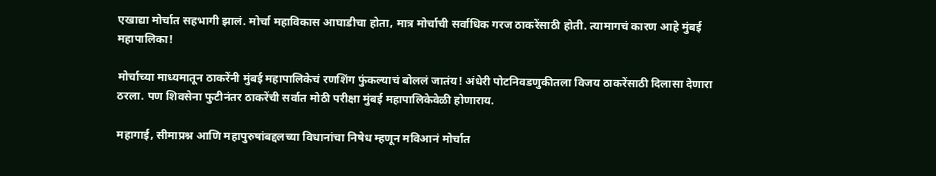एखाद्या मोर्चात सहभागी झालं. मोर्चा महाविकास आघाडीचा होता, मात्र मोर्चाची सर्वाधिक गरज ठाकरेंसाठी होती. त्यामागचं कारण आहे मुंबई महापालिका!

मोर्चाच्या माध्यमातून ठाकरेंनी मुंबई महापालिकेचं रणशिंग फुंकल्याचं बोललं जातंय! अंधेरी पोटनिवडणुकीतला विजय ठाकरेंसाठी दिलासा देणारा ठरला. पण शिवसेना फुटीनंतर ठाकरेंची सर्वात मोठी परीक्षा मुंबई महापालिकेवेळी होणाराय.

महागाई, सीमाप्रश्न आणि महापुरुषांबद्दलच्या विधानांचा निषेध म्हणून मविआनं मोर्चात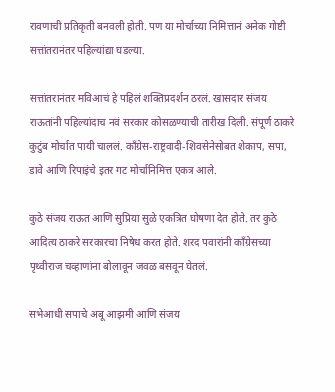रावणाची प्रतिकृती बनवली होती. पण या मोर्चाच्या निमित्तानं अनेक गोष्टी सत्तांतरानंतर पहिल्यांद्या घडल्या.

सत्तांतरानंतर मविआचं हे पहिलं शक्तिप्रदर्शन ठरलं. खासदार संजय राऊतांनी पहिल्यांदाच नवं सरकार कोसळण्याची तारीख दिली. संपूर्ण ठाकरे कुटुंब मोर्चात पायी चाललं. काँग्रेस-राष्ट्रवादी-शिवसेनेसोबत शेकाप, सपा, डावे आणि रिपाइंचे इतर गट मोर्चानिमित्त एकत्र आले.

कुठे संजय राऊत आणि सुप्रिया सुळे एकत्रित घोषणा देत होते. तर कुठे आदित्य ठाकरे सरकारचा निषेध करत होते. शरद पवारांनी काँग्रेसच्या पृथ्वीराज चव्हाणांना बोलावून जवळ बसवून घेतलं.

सभेआधी सपाचे अबू आझमी आणि संजय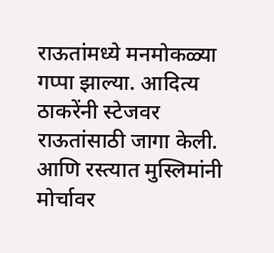राऊतांमध्ये मनमोकळ्या गप्पा झाल्या. आदित्य ठाकरेंनी स्टेजवर राऊतांसाठी जागा केली. आणि रस्त्यात मुस्लिमांनी मोर्चावर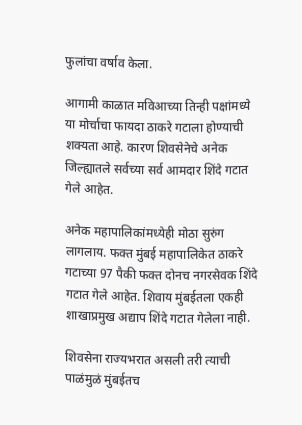फुलांचा वर्षाव केला.

आगामी काळात मविआच्या तिन्ही पक्षांमध्ये या मोर्चाचा फायदा ठाकरे गटाला होण्याची शक्यता आहे. कारण शिवसेनेचे अनेक जिल्ह्यातले सर्वच्या सर्व आमदार शिंदे गटात गेले आहेत.

अनेक महापालिकांमध्येही मोठा सुरुंग लागलाय. फक्त मुंबई महापालिकेत ठाकरे गटाच्या 97 पैकी फक्त दोनच नगरसेवक शिंदे गटात गेले आहेत. शिवाय मुंबईतला एकही शाखाप्रमुख अद्याप शिंदे गटात गेलेला नाही.

शिवसेना राज्यभरात असली तरी त्याची पाळंमुळं मुंबईतच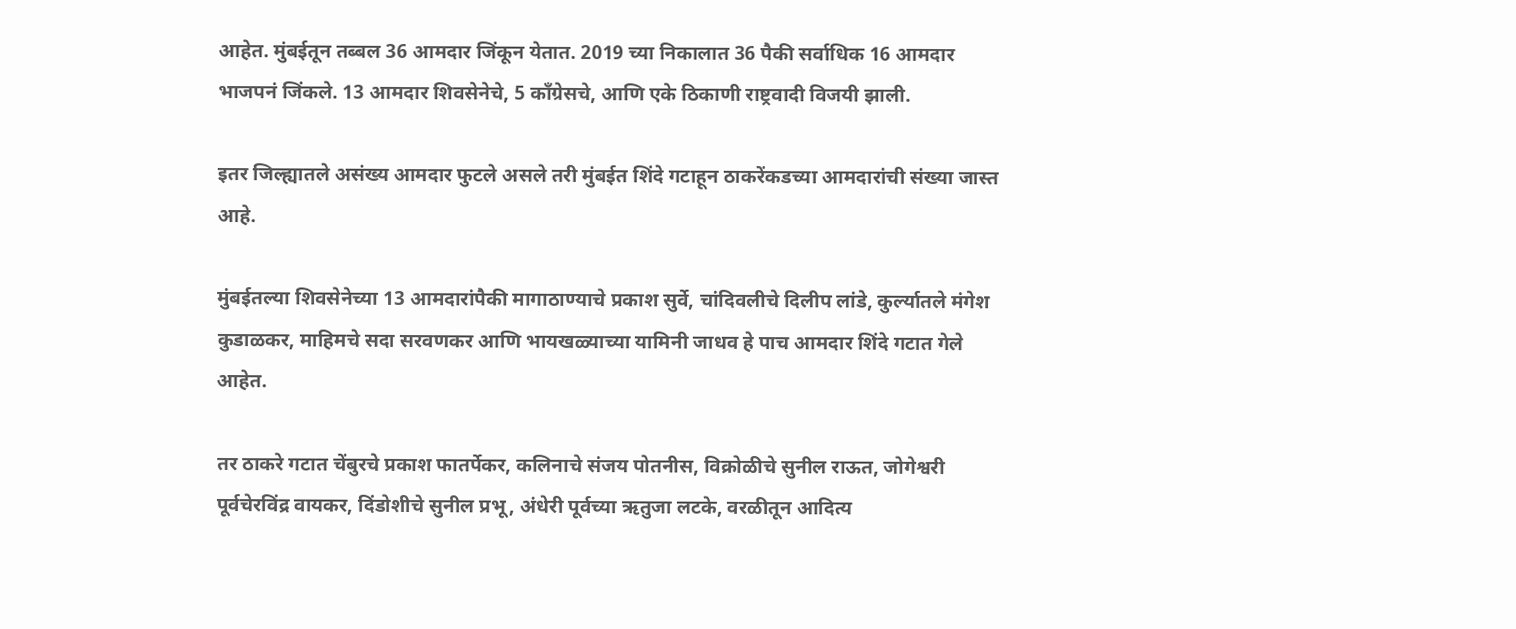आहेत. मुंबईतून तब्बल 36 आमदार जिंकून येतात. 2019 च्या निकालात 36 पैकी सर्वाधिक 16 आमदार भाजपनं जिंकले. 13 आमदार शिवसेनेचे, 5 काँग्रेसचे, आणि एके ठिकाणी राष्ट्रवादी विजयी झाली.

इतर जिल्ह्यातले असंख्य आमदार फुटले असले तरी मुंबईत शिंदे गटाहून ठाकरेंकडच्या आमदारांची संख्या जास्त आहे.

मुंबईतल्या शिवसेनेच्या 13 आमदारांपैकी मागाठाण्याचे प्रकाश सुर्वे, चांदिवलीचे दिलीप लांडे, कुर्ल्यातले मंगेश कुडाळकर, माहिमचे सदा सरवणकर आणि भायखळ्याच्या यामिनी जाधव हे पाच आमदार शिंदे गटात गेले आहेत.

तर ठाकरे गटात चेंबुरचे प्रकाश फातर्पेकर, कलिनाचे संजय पोतनीस, विक्रोळीचे सुनील राऊत, जोगेश्वरी पूर्वचेरविंद्र वायकर, दिंडोशीचे सुनील प्रभू, अंधेरी पूर्वच्या ऋतुजा लटके, वरळीतून आदित्य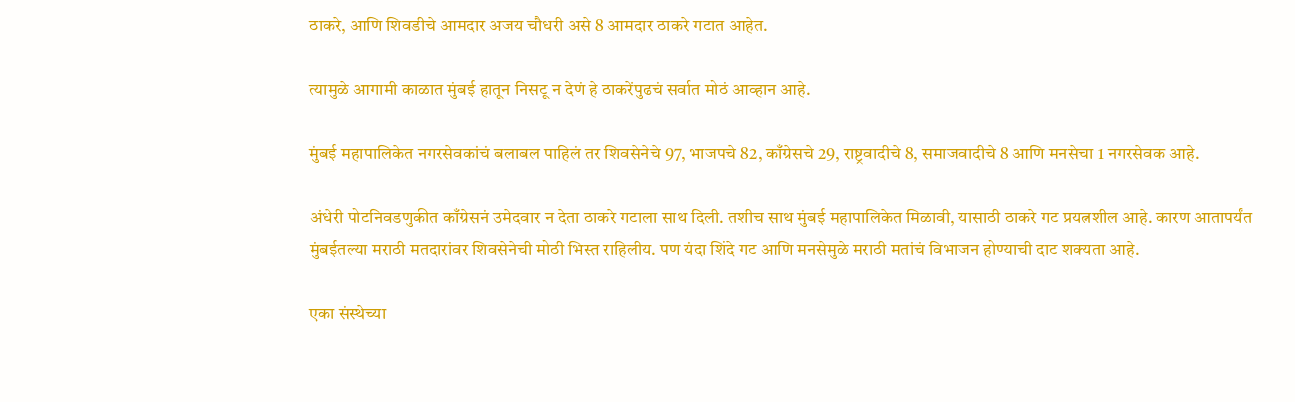ठाकरे, आणि शिवडीचे आमदार अजय चौधरी असे 8 आमदार ठाकरे गटात आहेत.

त्यामुळे आगामी काळात मुंबई हातून निसटू न देणं हे ठाकरेंपुढचं सर्वात मोठं आव्हान आहे.

मुंबई महापालिकेत नगरसेवकांचं बलाबल पाहिलं तर शिवसेनेचे 97, भाजपचे 82, काँग्रेसचे 29, राष्ट्रवादीचे 8, समाजवादीचे 8 आणि मनसेचा 1 नगरसेवक आहे.

अंधेरी पोटनिवडणुकीत काँग्रेसनं उमेदवार न देता ठाकरे गटाला साथ दिली. तशीच साथ मुंबई महापालिकेत मिळावी, यासाठी ठाकरे गट प्रयत्नशील आहे. कारण आतापर्यंत मुंबईतल्या मराठी मतदारांवर शिवसेनेची मोठी भिस्त राहिलीय. पण यंदा शिंदे गट आणि मनसेमुळे मराठी मतांचं विभाजन होण्याची दाट शक्यता आहे.

एका संस्थेच्या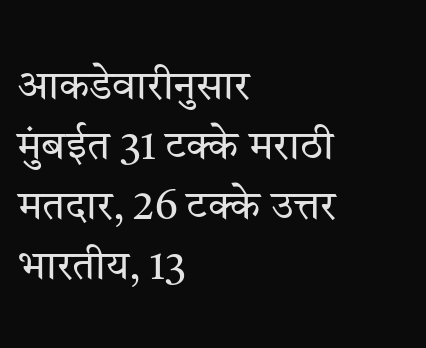आकडेवारीनुसार मुंबईत 31 टक्के मराठी मतदार, 26 टक्के उत्तर भारतीय, 13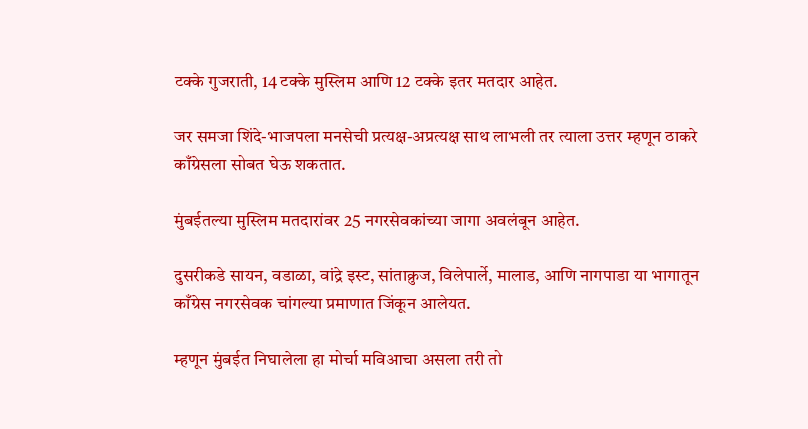टक्के गुजराती, 14 टक्के मुस्लिम आणि 12 टक्के इतर मतदार आहेत.

जर समजा शिंदे-भाजपला मनसेची प्रत्यक्ष-अप्रत्यक्ष साथ लाभली तर त्याला उत्तर म्हणून ठाकरे काँग्रेसला सोबत घेऊ शकतात.

मुंबईतल्या मुस्लिम मतदारांवर 25 नगरसेवकांच्या जागा अवलंबून आहेत.

दुसरीकडे सायन, वडाळा, वांद्रे इस्ट, सांताक्रुज, विलेपार्ले, मालाड, आणि नागपाडा या भागातून काँग्रेस नगरसेवक चांगल्या प्रमाणात जिंकून आलेयत.

म्हणून मुंबईत निघालेला हा मोर्चा मविआचा असला तरी तो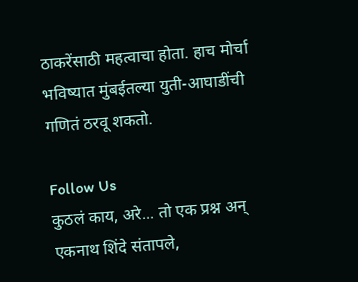ठाकरेंसाठी महत्वाचा होता. हाच मोर्चा भविष्यात मुंबईतल्या युती-आघाडींची गणितं ठरवू शकतो.

Follow Us
कुठलं काय, अरे... तो एक प्रश्न अन् एकनाथ शिंदे संतापले,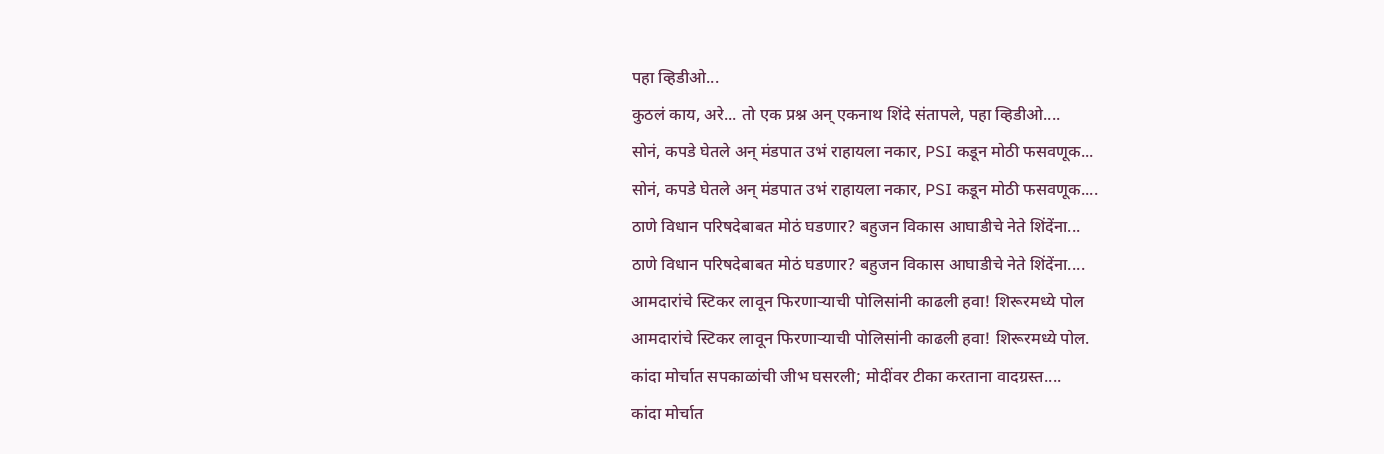पहा व्हिडीओ...
कुठलं काय, अरे... तो एक प्रश्न अन् एकनाथ शिंदे संतापले, पहा व्हिडीओ....
सोनं, कपडे घेतले अन् मंडपात उभं राहायला नकार, PSI कडून मोठी फसवणूक...
सोनं, कपडे घेतले अन् मंडपात उभं राहायला नकार, PSI कडून मोठी फसवणूक....
ठाणे विधान परिषदेबाबत मोठं घडणार? बहुजन विकास आघाडीचे नेते शिंदेंना...
ठाणे विधान परिषदेबाबत मोठं घडणार? बहुजन विकास आघाडीचे नेते शिंदेंना....
आमदारांचे स्टिकर लावून फिरणाऱ्याची पोलिसांनी काढली हवा! शिरूरमध्ये पोल
आमदारांचे स्टिकर लावून फिरणाऱ्याची पोलिसांनी काढली हवा! शिरूरमध्ये पोल.
कांदा मोर्चात सपकाळांची जीभ घसरली; मोदींवर टीका करताना वादग्रस्त....
कांदा मोर्चात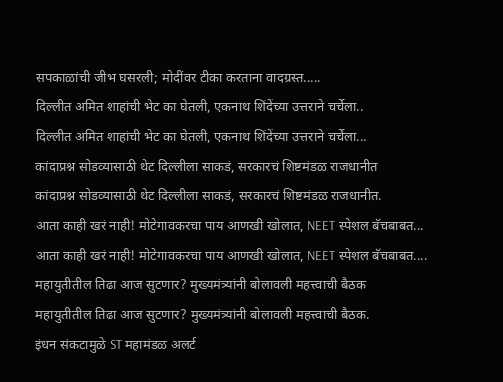सपकाळांची जीभ घसरली; मोदींवर टीका करताना वादग्रस्त.....
दिल्लीत अमित शाहांची भेट का घेतली, एकनाथ शिंदेंच्या उत्तराने चर्चेला..
दिल्लीत अमित शाहांची भेट का घेतली, एकनाथ शिंदेंच्या उत्तराने चर्चेला...
कांदाप्रश्न सोडव्यासाठी थेट दिल्लीला साकडं, सरकारचं शिष्टमंडळ राजधानीत
कांदाप्रश्न सोडव्यासाठी थेट दिल्लीला साकडं, सरकारचं शिष्टमंडळ राजधानीत.
आता काही खरं नाही! मोटेगावकरचा पाय आणखी खोलात, NEET स्पेशल बॅचबाबत...
आता काही खरं नाही! मोटेगावकरचा पाय आणखी खोलात, NEET स्पेशल बॅचबाबत....
महायुतीतील तिढा आज सुटणार? मुख्यमंत्र्यांनी बोलावली महत्त्वाची बैठक
महायुतीतील तिढा आज सुटणार? मुख्यमंत्र्यांनी बोलावली महत्त्वाची बैठक.
इंधन संकटामुळे ST महामंडळ अलर्ट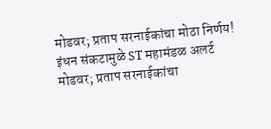मोडवर; प्रताप सरनाईकांचा मोठा निर्णय!
इंधन संकटामुळे ST महामंडळ अलर्ट मोडवर; प्रताप सरनाईकांचा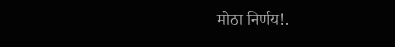मोठा निर्णय!.